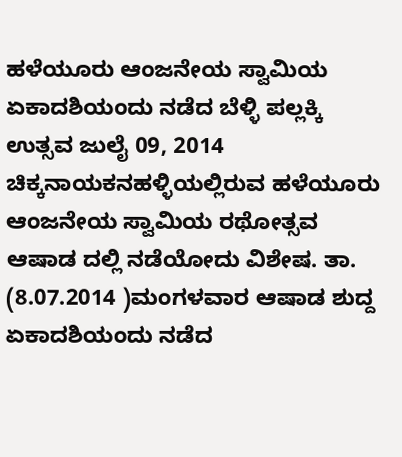ಹಳೆಯೂರು ಆಂಜನೇಯ ಸ್ವಾಮಿಯ ಏಕಾದಶಿಯಂದು ನಡೆದ ಬೆಳ್ಳಿ ಪಲ್ಲಕ್ಕಿ ಉತ್ಸವ ಜುಲೈ 09, 2014 ಚಿಕ್ಕನಾಯಕನಹಳ್ಳಿಯಲ್ಲಿರುವ ಹಳೆಯೂರು ಆಂಜನೇಯ ಸ್ವಾಮಿಯ ರಥೋತ್ಸವ ಆಷಾಡ ದಲ್ಲಿ ನಡೆಯೋದು ವಿಶೇಷ. ತಾ. (8.07.2014 )ಮಂಗಳವಾರ ಆಷಾಡ ಶುದ್ದ ಏಕಾದಶಿಯಂದು ನಡೆದ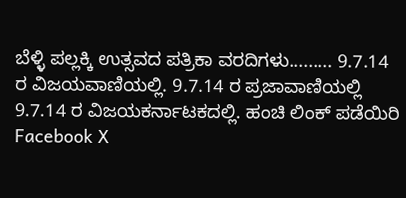ಬೆಳ್ಳಿ ಪಲ್ಲಕ್ಕಿ ಉತ್ಸವದ ಪತ್ರಿಕಾ ವರದಿಗಳು......... 9.7.14 ರ ವಿಜಯವಾಣಿಯಲ್ಲಿ. 9.7.14 ರ ಪ್ರಜಾವಾಣಿಯಲ್ಲಿ 9.7.14 ರ ವಿಜಯಕರ್ನಾಟಕದಲ್ಲಿ. ಹಂಚಿ ಲಿಂಕ್ ಪಡೆಯಿರಿ Facebook X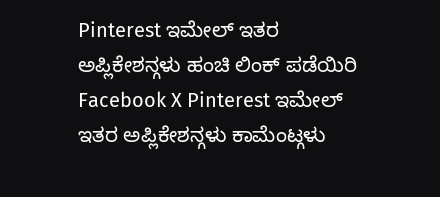Pinterest ಇಮೇಲ್ ಇತರ ಅಪ್ಲಿಕೇಶನ್ಗಳು ಹಂಚಿ ಲಿಂಕ್ ಪಡೆಯಿರಿ Facebook X Pinterest ಇಮೇಲ್ ಇತರ ಅಪ್ಲಿಕೇಶನ್ಗಳು ಕಾಮೆಂಟ್ಗಳು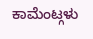ಕಾಮೆಂಟ್ಗಳು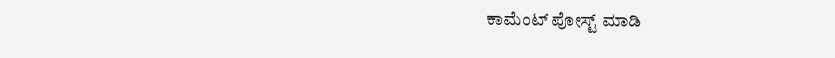ಕಾಮೆಂಟ್ ಪೋಸ್ಟ್ ಮಾಡಿ